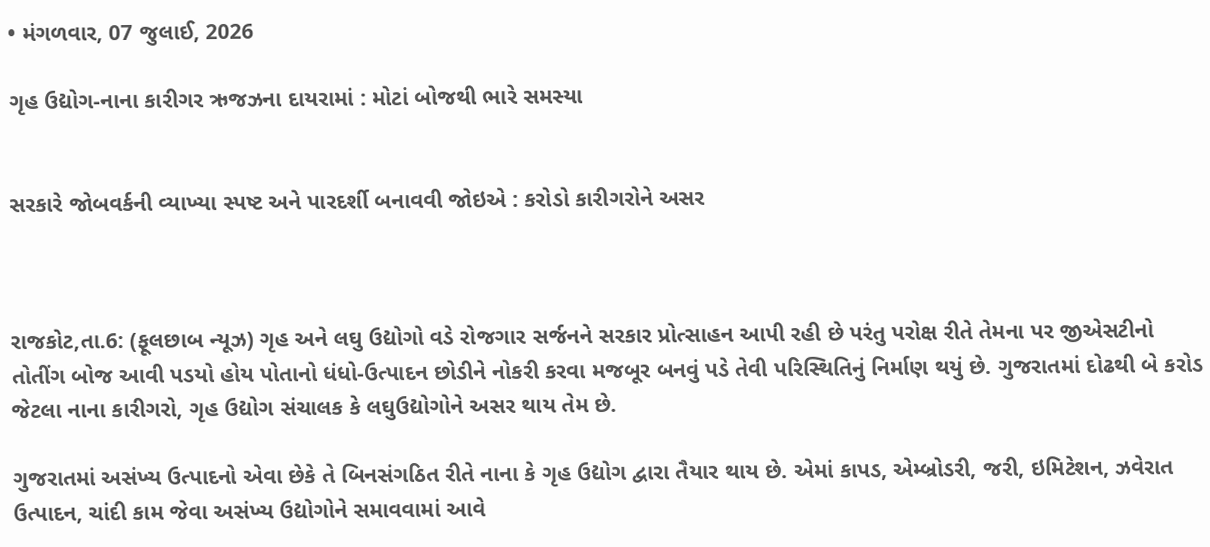• મંગળવાર, 07 જુલાઈ, 2026

ગૃહ ઉદ્યોગ-નાના કારીગર ઋજઝના દાયરામાં : મોટાં બોજથી ભારે સમસ્યા


સરકારે જોબવર્કની વ્યાખ્યા સ્પષ્ટ અને પારદર્શી બનાવવી જોઇએ : કરોડો કારીગરોને અસર



રાજકોટ,તા.6: (ફૂલછાબ ન્યૂઝ) ગૃહ અને લઘુ ઉદ્યોગો વડે રોજગાર સર્જનને સરકાર પ્રોત્સાહન આપી રહી છે પરંતુ પરોક્ષ રીતે તેમના પર જીએસટીનો તોતીંગ બોજ આવી પડયો હોય પોતાનો ધંધો-ઉત્પાદન છોડીને નોકરી કરવા મજબૂર બનવું પડે તેવી પરિસ્થિતિનું નિર્માણ થયું છે. ગુજરાતમાં દોઢથી બે કરોડ જેટલા નાના કારીગરો, ગૃહ ઉદ્યોગ સંચાલક કે લઘુઉદ્યોગોને અસર થાય તેમ છે.

ગુજરાતમાં અસંખ્ય ઉત્પાદનો એવા છેકે તે બિનસંગઠિત રીતે નાના કે ગૃહ ઉદ્યોગ દ્વારા તૈયાર થાય છે. એમાં કાપડ, એમ્બ્રોડરી, જરી, ઇમિટેશન, ઝવેરાત ઉત્પાદન, ચાંદી કામ જેવા અસંખ્ય ઉદ્યોગોને સમાવવામાં આવે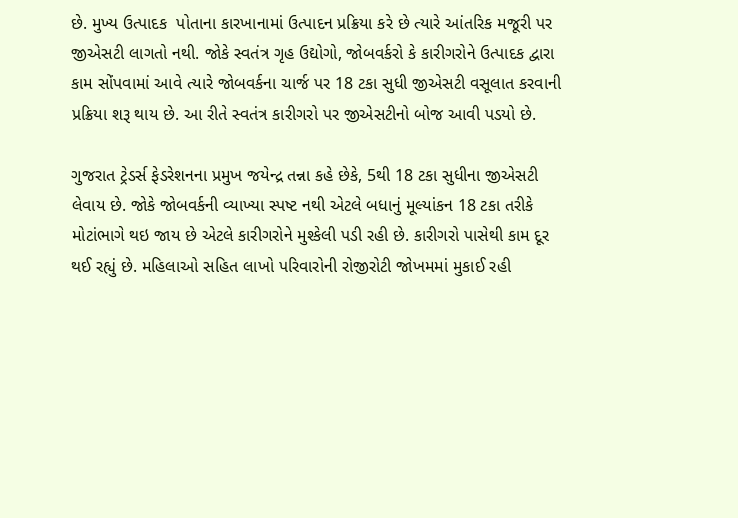છે. મુખ્ય ઉત્પાદક  પોતાના કારખાનામાં ઉત્પાદન પ્રક્રિયા કરે છે ત્યારે આંતરિક મજૂરી પર જીએસટી લાગતો નથી. જોકે સ્વતંત્ર ગૃહ ઉદ્યોગો, જોબવર્કરો કે કારીગરોને ઉત્પાદક દ્વારા કામ સોંપવામાં આવે ત્યારે જોબવર્કના ચાર્જ પર 18 ટકા સુધી જીએસટી વસૂલાત કરવાની પ્રક્રિયા શરૂ થાય છે. આ રીતે સ્વતંત્ર કારીગરો પર જીએસટીનો બોજ આવી પડયો છે.

ગુજરાત ટ્રેડર્સ ફેડરેશનના પ્રમુખ જયેન્દ્ર તન્ના કહે છેકે, 5થી 18 ટકા સુધીના જીએસટી લેવાય છે. જોકે જોબવર્કની વ્યાખ્યા સ્પષ્ટ નથી એટલે બધાનું મૂલ્યાંકન 18 ટકા તરીકે મોટાંભાગે થઇ જાય છે એટલે કારીગરોને મુશ્કેલી પડી રહી છે. કારીગરો પાસેથી કામ દૂર થઈ રહ્યું છે. મહિલાઓ સહિત લાખો પરિવારોની રોજીરોટી જોખમમાં મુકાઈ રહી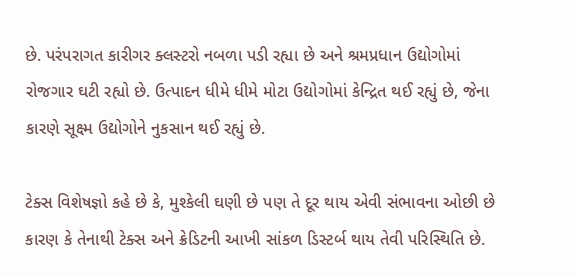છે. પરંપરાગત કારીગર ક્લસ્ટરો નબળા પડી રહ્યા છે અને શ્રમપ્રધાન ઉદ્યોગોમાં રોજગાર ઘટી રહ્યો છે. ઉત્પાદન ધીમે ધીમે મોટા ઉદ્યોગોમાં કેન્દ્રિત થઈ રહ્યું છે, જેના કારણે સૂક્ષ્મ ઉદ્યોગોને નુકસાન થઈ રહ્યું છે.

ટેક્સ વિશેષજ્ઞો કહે છે કે, મુશ્કેલી ઘણી છે પણ તે દૂર થાય એવી સંભાવના ઓછી છે કારણ કે તેનાથી ટેક્સ અને ક્રેડિટની આખી સાંકળ ડિસ્ટર્બ થાય તેવી પરિસ્થિતિ છે.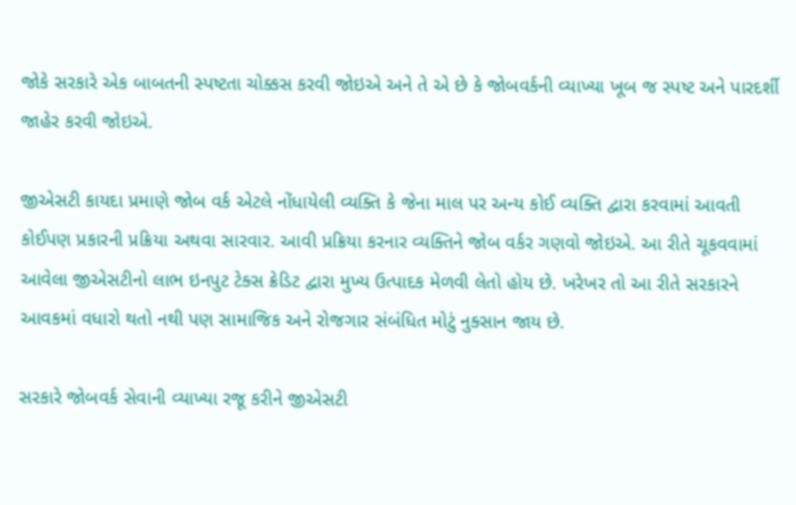જોકે સરકારે એક બાબતની સ્પષ્ટતા ચોક્કસ કરવી જોઇએ અને તે એ છે કે જોબવર્કની વ્યાખ્યા ખૂબ જ સ્પષ્ટ અને પારદર્શી જાહેર કરવી જોઇએ.

જીએસટી કાયદા પ્રમાણે જોબ વર્ક એટલે નોંધાયેલી વ્યક્તિ કે જેના માલ પર અન્ય કોઈ વ્યક્તિ દ્વારા કરવામાં આવતી કોઈપણ પ્રકારની પ્રક્રિયા અથવા સારવાર. આવી પ્રક્રિયા કરનાર વ્યક્તિને જોબ વર્કર ગણવો જોઇએ. આ રીતે ચૂકવવામાં આવેલા જીએસટીનો લાભ ઇનપુટ ટેક્સ ક્રેડિટ દ્વારા મુખ્ય ઉત્પાદક મેળવી લેતો હોય છે. ખરેખર તો આ રીતે સરકારને આવકમાં વધારો થતો નથી પણ સામાજિક અને રોજગાર સંબંધિત મોટું નુક્સાન જાય છે.

સરકારે જોબવર્ક સેવાની વ્યાખ્યા રજૂ કરીને જીએસટી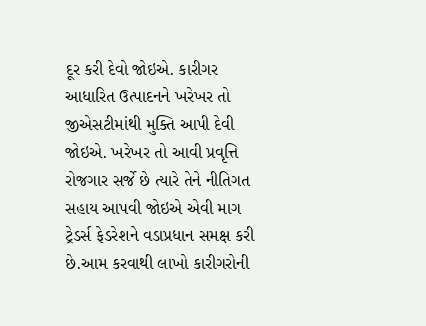દૂર કરી દેવો જોઇએ. કારીગર આધારિત ઉત્પાદનને ખરેખર તો જીએસટીમાંથી મુક્તિ આપી દેવી જોઇએ. ખરેખર તો આવી પ્રવૃત્તિ રોજગાર સર્જે છે ત્યારે તેને નીતિગત સહાય આપવી જોઇએ એવી માગ ટ્રેડર્સ ફેડરેશને વડાપ્રધાન સમક્ષ કરી છે.આમ કરવાથી લાખો કારીગરોની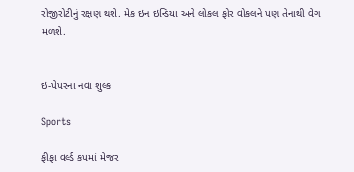રોજીરોટીનું રક્ષણ થશે. મેક ઇન ઇન્ડિયા અને લોકલ ફોર વોકલને પણ તેનાથી વેગ મળશે.


ઇ-પેપરના નવા શુલ્ક

Sports

ફીફા વર્લ્ડ કપમાં મેજર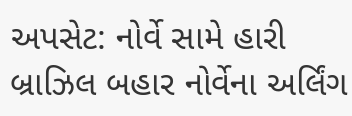અપસેટ: નોર્વે સામે હારી બ્રાઝિલ બહાર નોર્વેના અર્લિંગ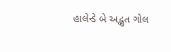હાલેન્ડે બે અદ્ભુત ગોલ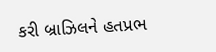કરી બ્રાઝિલને હતપ્રભ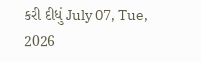કરી દીધું July 07, Tue, 2026